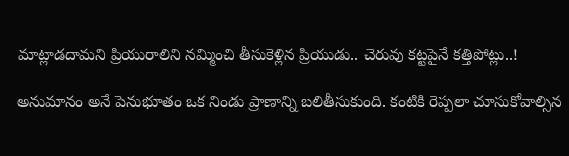మాట్లాడదామని ప్రియురాలిని నమ్మించి తీసుకెళ్లిన ప్రియుడు.. చెరువు కట్టపైనే కత్తిపోట్లు..!

అనుమానం అనే పెనుభూతం ఒక నిండు ప్రాణాన్ని బలితీసుకుంది. కంటికి రెప్పలా చూసుకోవాల్సిన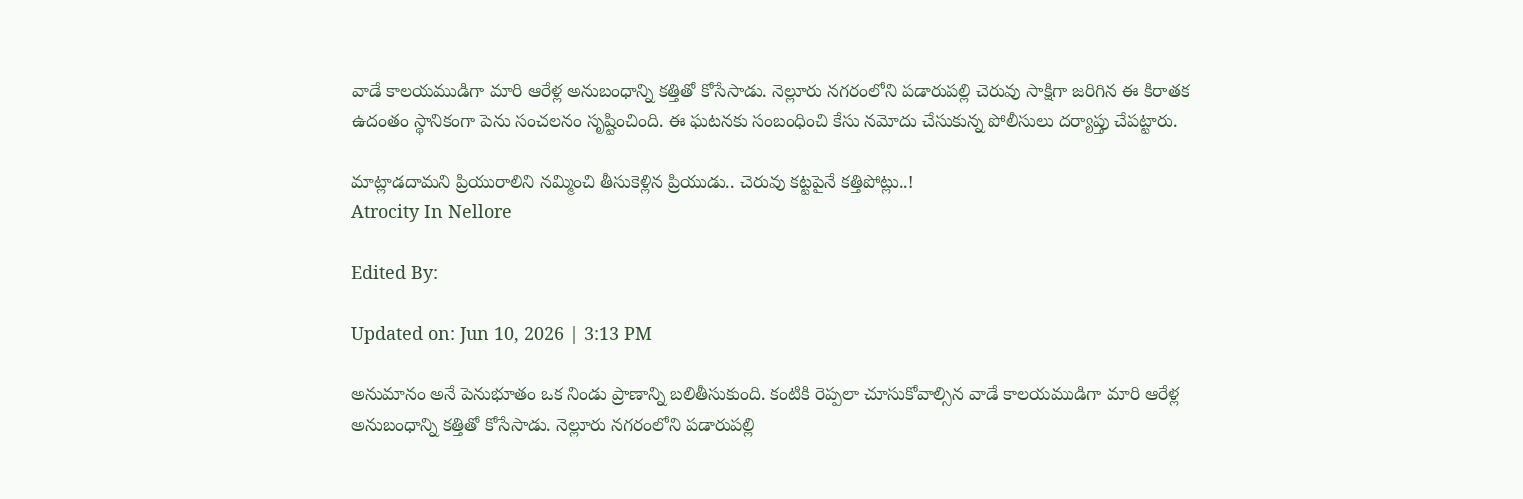వాడే కాలయముడిగా మారి ఆరేళ్ల అనుబంధాన్ని కత్తితో కోసేసాడు. నెల్లూరు నగరంలోని పడారుపల్లి చెరువు సాక్షిగా జరిగిన ఈ కిరాతక ఉదంతం స్థానికంగా పెను సంచలనం సృష్టించింది. ఈ ఘటనకు సంబంధించి కేసు నమోదు చేసుకున్న పోలీసులు దర్యాప్తు చేపట్టారు.

మాట్లాడదామని ప్రియురాలిని నమ్మించి తీసుకెళ్లిన ప్రియుడు.. చెరువు కట్టపైనే కత్తిపోట్లు..!
Atrocity In Nellore

Edited By:

Updated on: Jun 10, 2026 | 3:13 PM

అనుమానం అనే పెనుభూతం ఒక నిండు ప్రాణాన్ని బలితీసుకుంది. కంటికి రెప్పలా చూసుకోవాల్సిన వాడే కాలయముడిగా మారి ఆరేళ్ల అనుబంధాన్ని కత్తితో కోసేసాడు. నెల్లూరు నగరంలోని పడారుపల్లి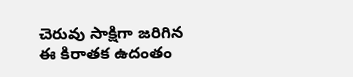చెరువు సాక్షిగా జరిగిన ఈ కిరాతక ఉదంతం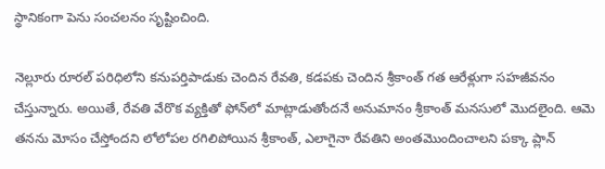స్థానికంగా పెను సంచలనం సృష్టించింది.

నెల్లూరు రూరల్ పరిధిలోని కనుపర్తిపాడుకు చెందిన రేవతి, కడపకు చెందిన శ్రీకాంత్ గత ఆరేళ్లుగా సహజీవనం చేస్తున్నారు. అయితే, రేవతి వేరొక వ్యక్తితో ఫోన్‌లో మాట్లాడుతోందనే అనుమానం శ్రీకాంత్ మనసులో మొదలైంది. ఆమె తనను మోసం చేస్తోందని లోలోపల రగిలిపోయిన శ్రీకాంత్, ఎలాగైనా రేవతిని అంతమొందించాలని పక్కా ప్లాన్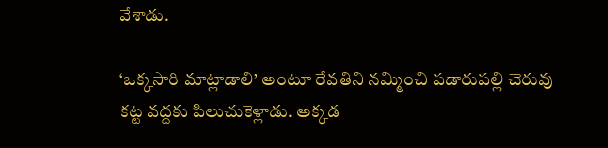వేశాడు.

‘ఒక్కసారి మాట్లాడాలి’ అంటూ రేవతిని నమ్మించి పడారుపల్లి చెరువు కట్ట వద్దకు పిలుచుకెళ్లాడు. అక్కడ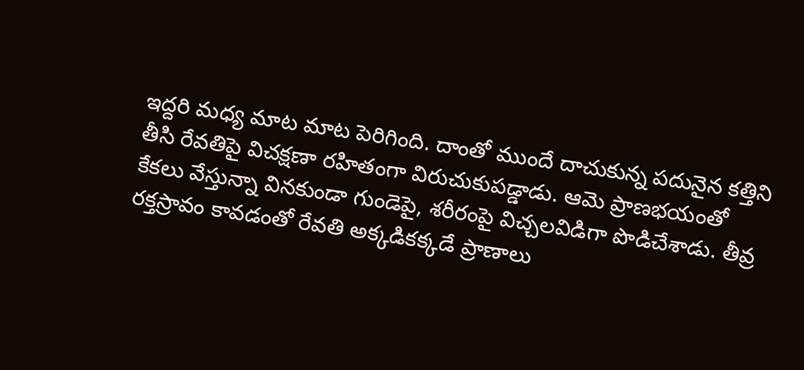ఇద్దరి మధ్య మాట మాట పెరిగింది. దాంతో ముందే దాచుకున్న పదునైన కత్తిని తీసి రేవతిపై విచక్షణా రహితంగా విరుచుకుపడ్డాడు. ఆమె ప్రాణభయంతో కేకలు వేస్తున్నా వినకుండా గుండెపై, శరీరంపై విచ్చలవిడిగా పొడిచేశాడు. తీవ్ర రక్తస్రావం కావడంతో రేవతి అక్కడికక్కడే ప్రాణాలు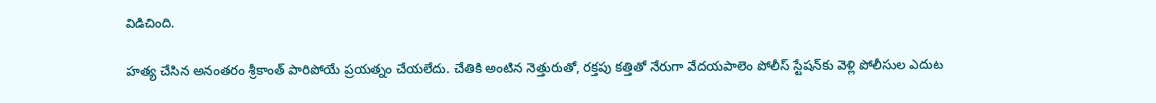విడిచింది.

హత్య చేసిన అనంతరం శ్రీకాంత్ పారిపోయే ప్రయత్నం చేయలేదు. చేతికి అంటిన నెత్తురుతో, రక్తపు కత్తితో నేరుగా వేదయపాలెం పోలీస్ స్టేషన్‌కు వెళ్లి పోలీసుల ఎదుట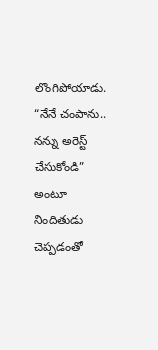లొంగిపోయాడు. “నేనే చంపాను.. నన్ను అరెస్ట్ చేసుకోండి” అంటూ నిందితుడు చెప్పడంతో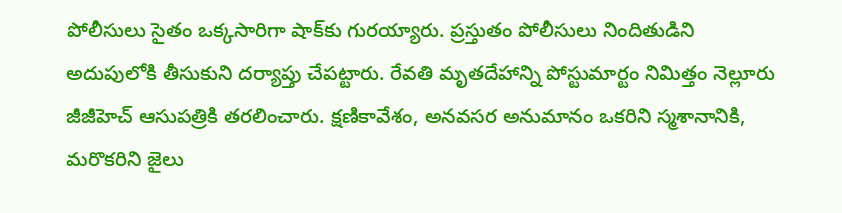పోలీసులు సైతం ఒక్కసారిగా షాక్‌కు గురయ్యారు. ప్రస్తుతం పోలీసులు నిందితుడిని అదుపులోకి తీసుకుని దర్యాప్తు చేపట్టారు. రేవతి మృతదేహాన్ని పోస్టుమార్టం నిమిత్తం నెల్లూరు జీజీహెచ్ ఆసుపత్రికి తరలించారు. క్షణికావేశం, అనవసర అనుమానం ఒకరిని స్మశానానికి, మరొకరిని జైలు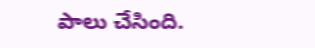పాలు చేసింది.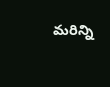మరిన్ని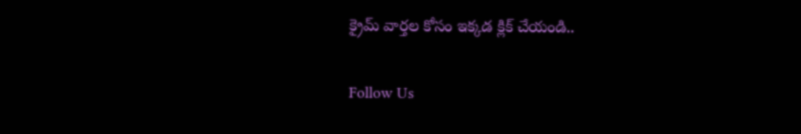క్రైమ్ వార్తల కోసం ఇక్కడ క్లిక్ చేయండి..

Follow Us